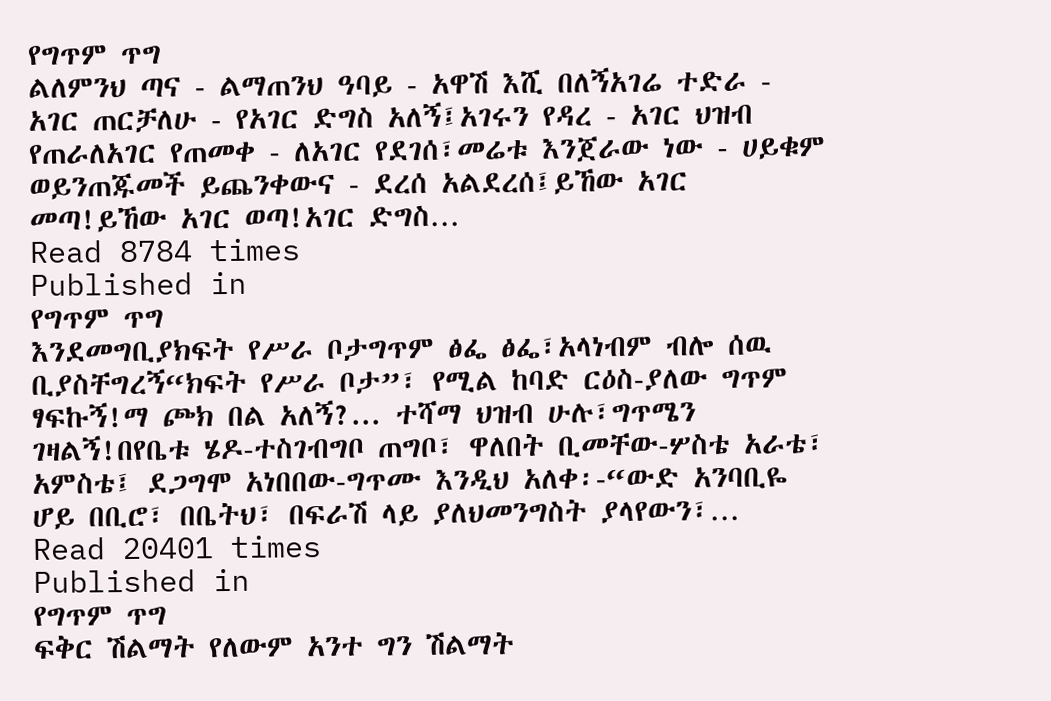የግጥም ጥግ
ልለምንህ ጣና - ልማጠንህ ዓባይ - አዋሽ እሺ በለኝአገሬ ተድራ - አገር ጠርቻለሁ - የአገር ድግስ አለኝ፤አገሩን የዳረ - አገር ህዝብ የጠራለአገር የጠመቀ - ለአገር የደገሰ፣መሬቱ እንጀራው ነው - ሀይቁም ወይንጠጁመች ይጨንቀውና - ደረሰ አልደረሰ፤ይኸው አገር መጣ!ይኸው አገር ወጣ!አገር ድግስ…
Read 8784 times
Published in
የግጥም ጥግ
እንደመግቢያክፍት የሥራ ቦታግጥም ፅፌ ፅፌ፣አላነብም ብሎ ሰዉ ቢያስቸግረኝ“ክፍት የሥራ ቦታ”፣ የሚል ከባድ ርዕስ-ያለው ግጥም ፃፍኩኝ!ማ ጮክ በል አለኝ?... ተሻማ ህዝብ ሁሉ፣ግጥሜን ገዛልኝ!በየቤቱ ሄዶ-ተስገብግቦ ጠግቦ፣ ዋለበት ቢመቸው-ሦስቴ አራቴ፣ አምስቴ፤ ደጋግሞ አነበበው-ግጥሙ እንዲህ አለቀ፡-“ውድ አንባቢዬ ሆይ በቢሮ፣ በቤትህ፣ በፍራሽ ላይ ያለህመንግስት ያላየውን፣…
Read 20401 times
Published in
የግጥም ጥግ
ፍቅር ሽልማት የለውም አንተ ግን ሽልማት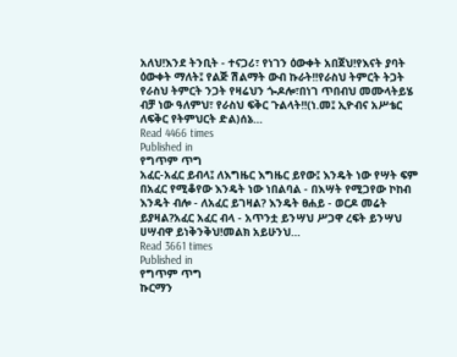አለህ!እንደ ትንቢት - ተናጋሪ፣ የነገን ዕውቀት አበጀህ!የእናት ያባት ዕውቀት ማለት፤ የልጅ ሽልማት ውብ ኩራት!!የራስህ ትምርት ትጋት የራስህ ትምርት ንጋት የዛሬህን ጐዶሎ፣በነገ ጥበብህ መሙላትይሄ ብቻ ነው ዓለምህ፣ የራስህ ፍቅር ጉልላት!!(ነ.መ፤ ኢዮብና አሥቴር ለፍቅር የትምህርት ድል)ሰኔ…
Read 4466 times
Published in
የግጥም ጥግ
አፈር-አፈር ይብላ፤ ለእግዜር እግዜር ይየው፤ እንዴት ነው የሣት ፍም በአፈር የሚቆየው እንዴት ነው ነበልባል - በእሣት የሚጋየው ኮከብ እንዴት ብሎ - ለአፈር ይገዛል? እንዴት ፀሐይ - ወርዶ መሬት ይያዛል?አፈር አፈር ብላ - አጥንቷ ይንሣህ ሥጋዋ ረፍት ይንሣህ ሀሣብዋ ይነቅንቅህ!መልክ አይሁንህ…
Read 3661 times
Published in
የግጥም ጥግ
ኩርማን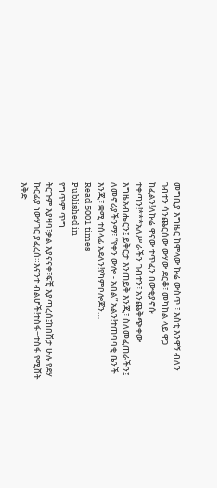መግቢያ እግዜር ከሞላው ኩሬ ውስጥ ፣ እስቲ እንዋኝ ብለን ገብተን ሳንጨርሰው ውሃው ደርቆ፣ መካከል ላይ ዋጋ ከፈልን!ለኩሬ ዋናው ተጥፈን በውቂያኖሱ ተቀጣን!***አለሥራችን ገብተን፣ አንጨቅጭቀው እግዜአብሔርን፤ ይቅርታ እንጠይቅ እንጂ፣ ስለመፈጠራችን፤ ለመኖሪያችንማ፣ “የቀን ውሎ - አበል” አልን!ተጠባባቂ ቤንች እንጂ፣ ቋሚ ተሰላፊ አደለን!የካምቦሎጆን…
Read 5001 times
Published in
የግጥም ጥግ
ትርጉም እያዛባ፣ቃል እያናናቀ፣ፍቺ እያጣረሰ፤ከበሽታ ሁሉ የደሃ ኩርፊያ ነውሃገር ያፈረሰ።እናንተ ብልሆች!ተስፋ−ተስፋ የሚሸት እቅድ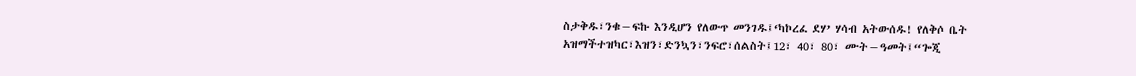ስታቅዱ፣ንቁ−ፍኩ እንዲሆን የለውጥ መንገዱ፤‘ካኮረፈ ደሃ’ ሃሳብ አትውሰዱ! የለቅሶ ቤት አዝማችተዝካር፣እዝን፣ድንኳን፣ንፍሮ፣ሰልስት፤12፣ 40፣ 80፣ ሙት−ዓመት፤“ጐጂ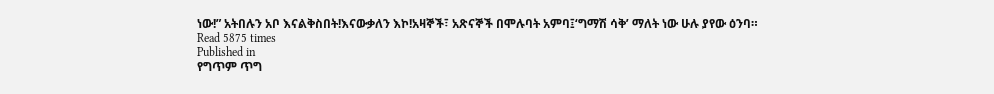ነው!” አትበሉን አቦ እናልቅስበት!እናውቃለን እኮ!አዛኞች፣ አጽናኞች በሞሉባት አምባ፤‘ግማሽ ሳቅ’ ማለት ነው ሁሉ ያየው ዕንባ።
Read 5875 times
Published in
የግጥም ጥግ